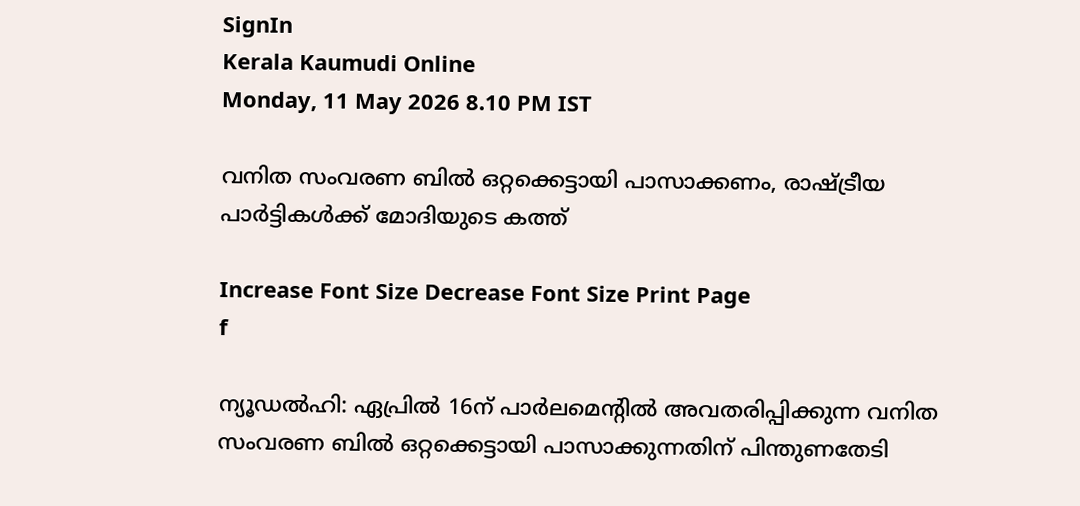SignIn
Kerala Kaumudi Online
Monday, 11 May 2026 8.10 PM IST

വനിത സംവരണ ബിൽ ഒറ്റക്കെട്ടായി പാസാക്കണം, രാഷ്ട്രീയ പാർട്ടികൾക്ക് മോദിയുടെ കത്ത്

Increase Font Size Decrease Font Size Print Page
f

ന്യൂഡൽഹി: ഏപ്രിൽ 16ന് പാർലമെന്റിൽ അവതരിപ്പിക്കുന്ന വനിത സംവരണ ബിൽ ഒറ്റക്കെട്ടായി പാസാക്കുന്നതിന് പിന്തുണതേടി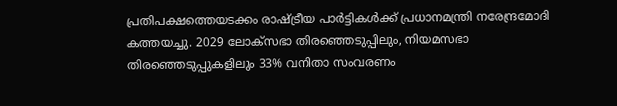പ്രതിപക്ഷത്തെയടക്കം രാഷ്ട്രീയ പാർട്ടികൾക്ക് പ്രധാനമന്ത്രി നരേന്ദ്രമോദി കത്തയച്ചു. 2029 ലോക്‌സഭാ തിരഞ്ഞെടുപ്പിലും, നിയമസഭാ തിരഞ്ഞെടുപ്പുകളിലും 33% വനിതാ സംവരണം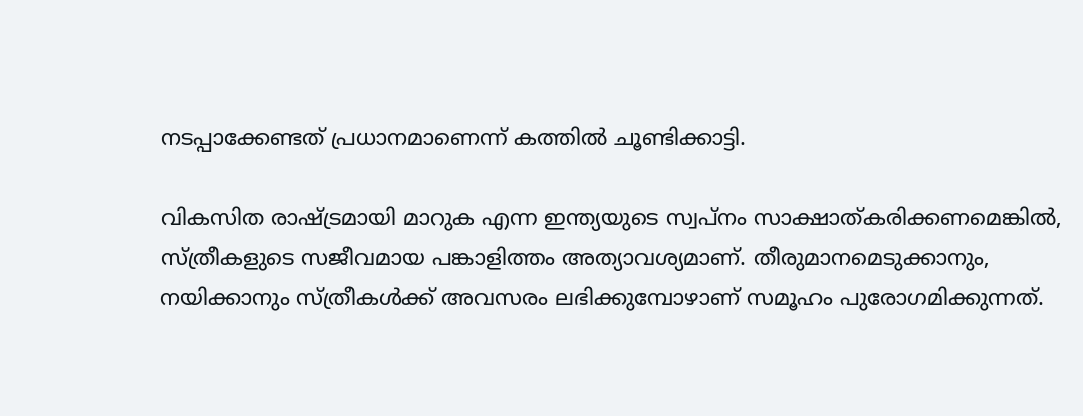നടപ്പാക്കേണ്ടത് പ്രധാനമാണെന്ന് കത്തിൽ ചൂണ്ടിക്കാട്ടി.

വികസിത രാഷ്ട്രമായി മാറുക എന്ന ഇന്ത്യയുടെ സ്വപ്‌നം സാക്ഷാത്കരിക്കണമെങ്കിൽ, സ്ത്രീകളുടെ സജീവമായ പങ്കാളിത്തം അത്യാവശ്യമാണ്. തീരുമാനമെടുക്കാനും, നയിക്കാനും സ്ത്രീകൾക്ക് അവസരം ലഭിക്കുമ്പോഴാണ് സമൂഹം പുരോഗമിക്കുന്നത്.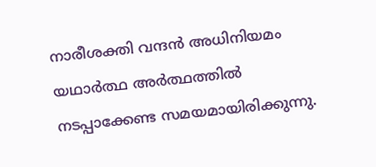നാരീശക്തി വന്ദൻ അധിനിയമം യഥാർത്ഥ അർത്ഥത്തിൽ നടപ്പാക്കേണ്ട സമയമായിരിക്കുന്നു.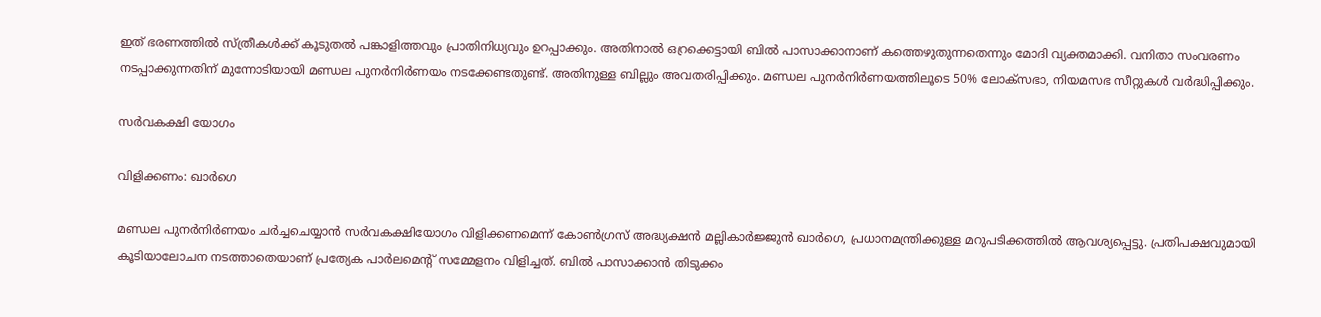ഇത് ഭരണത്തിൽ സ്ത്രീകൾക്ക് കൂടുതൽ പങ്കാളിത്തവും പ്രാതിനിധ്യവും ഉറപ്പാക്കും. അതിനാൽ ഒറ്രക്കെട്ടായി ബിൽ പാസാക്കാനാണ് കത്തെഴുതുന്നതെന്നും മോദി വ്യക്തമാക്കി. വനിതാ സംവരണം നടപ്പാക്കുന്നതിന് മുന്നോടിയായി മണ്ഡല പുനർനിർണയം നടക്കേണ്ടതുണ്ട്. അതിനുള്ള ബില്ലും അവതരിപ്പിക്കും. മണ്ഡല പുനർനിർണയത്തിലൂടെ 50% ലോക്‌സഭാ, നിയമസഭ സീറ്റുകൾ വർ‌ദ്ധിപ്പിക്കും.

സ‌ർവകക്ഷി യോഗം

വിളിക്കണം: ഖാർഗെ

മണ്ഡല പുനർനിർണയം ചർച്ചചെയ്യാൻ സ‌ർവകക്ഷിയോഗം വിളിക്കണമെന്ന് കോൺഗ്രസ് അദ്ധ്യക്ഷൻ മല്ലികാർജ്ജുൻ ഖാർഗെ, പ്രധാനമന്ത്രിക്കുള്ള മറുപടിക്കത്തിൽ ആവശ്യപ്പെട്ടു. പ്രതിപക്ഷവുമായി കൂടിയാലോചന നടത്താതെയാണ് പ്രത്യേക പാർലമെന്റ് സമ്മേളനം വിളിച്ചത്. ബിൽ പാസാക്കാൻ തിടുക്കം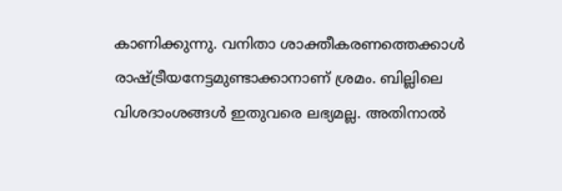കാണിക്കുന്നു. വനിതാ ശാക്തീകരണത്തെക്കാൾ രാഷ്ട്രീയനേട്ടമുണ്ടാക്കാനാണ് ശ്രമം. ബില്ലിലെ വിശദാംശങ്ങൾ ഇതുവരെ ലഭ്യമല്ല. അതിനാൽ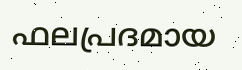ഫലപ്രദമായ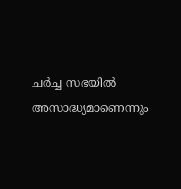ചർച്ച സഭയിൽ അസാദ്ധ്യമാണെന്നും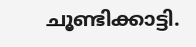ചൂണ്ടിക്കാട്ടി.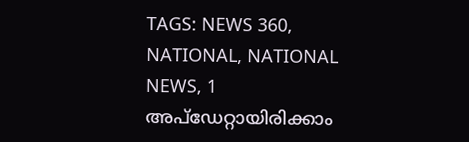TAGS: NEWS 360, NATIONAL, NATIONAL NEWS, 1
അപ്ഡേറ്റായിരിക്കാം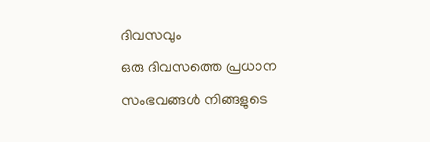ദിവസവും
ഒരു ദിവസത്തെ പ്രധാന സംഭവങ്ങൾ നിങ്ങളുടെ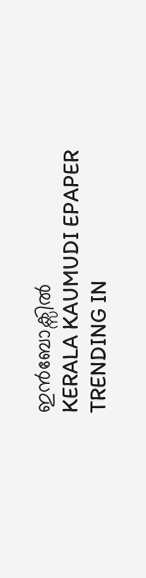ഇൻബോക്സിൽ
KERALA KAUMUDI EPAPER
TRENDING IN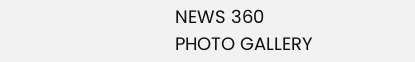NEWS 360
PHOTO GALLERY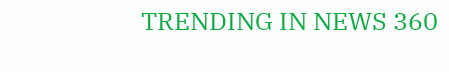TRENDING IN NEWS 360